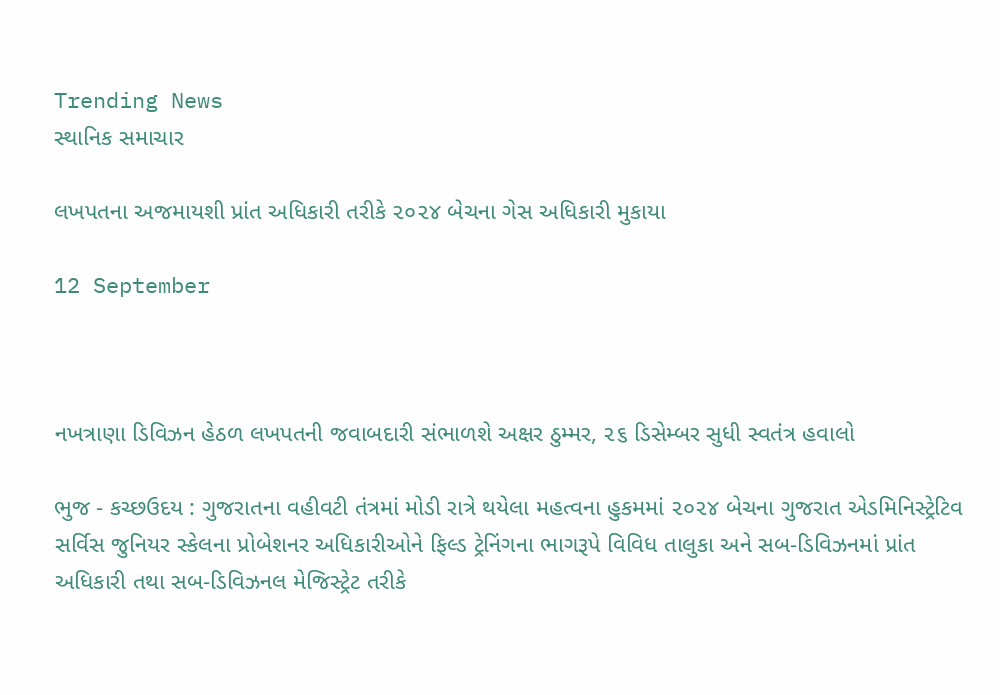Trending News
સ્થાનિક સમાચાર

લખપતના અજમાયશી પ્રાંત અધિકારી તરીકે ૨૦૨૪ બેચના ગેસ અધિકારી મુકાયા

12 September



નખત્રાણા ડિવિઝન હેઠળ લખપતની જવાબદારી સંભાળશે અક્ષર ઠુમ્મર, ૨૬ ડિસેમ્બર સુધી સ્વતંત્ર હવાલો

ભુજ - કચ્છઉદય : ગુજરાતના વહીવટી તંત્રમાં મોડી રાત્રે થયેલા મહત્વના હુકમમાં ૨૦૨૪ બેચના ગુજરાત એડમિનિસ્ટ્રેટિવ સર્વિસ જુનિયર સ્કેલના પ્રોબેશનર અધિકારીઓને ફિલ્ડ ટ્રેનિંગના ભાગરૂપે વિવિધ તાલુકા અને સબ-ડિવિઝનમાં પ્રાંત અધિકારી તથા સબ-ડિવિઝનલ મેજિસ્ટ્રેટ તરીકે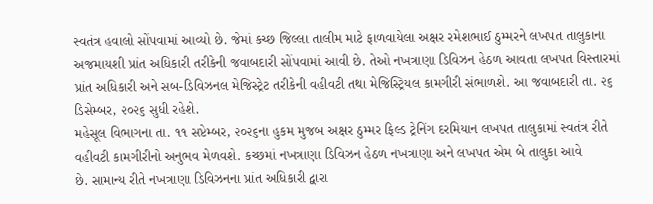સ્વતંત્ર હવાલો સોંપવામાં આવ્યો છે. જેમાં કચ્છ જિલ્લા તાલીમ માટે ફાળવાયેલા અક્ષર રમેશભાઈ ઠુમ્મરને લખપત તાલુકાના અજમાયશી પ્રાંત અધિકારી તરીકેની જવાબદારી સોંપવામાં આવી છે. તેઓ નખત્રાણા ડિવિઝન હેઠળ આવતા લખપત વિસ્તારમાં પ્રાંત અધિકારી અને સબ-ડિવિઝનલ મેજિસ્ટ્રેટ તરીકેની વહીવટી તથા મેજિસ્ટ્રિયલ કામગીરી સંભાળશે. આ જવાબદારી તા. ૨૬ ડિસેમ્બર, ૨૦૨૬ સુધી રહેશે.
મહેસૂલ વિભાગના તા. ૧૧ સપ્ટેમ્બર, ૨૦૨૬ના હુકમ મુજબ અક્ષર ઠુમ્મર ફિલ્ડ ટ્રેનિંગ દરમિયાન લખપત તાલુકામાં સ્વતંત્ર રીતે વહીવટી કામગીરીનો અનુભવ મેળવશે. કચ્છમાં નખત્રાણા ડિવિઝન હેઠળ નખત્રાણા અને લખપત એમ બે તાલુકા આવે
છે. સામાન્ય રીતે નખત્રાણા ડિવિઝનના પ્રાંત અધિકારી દ્વારા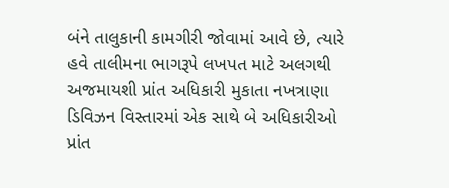બંને તાલુકાની કામગીરી જોવામાં આવે છે, ત્યારે હવે તાલીમના ભાગરૂપે લખપત માટે અલગથી અજમાયશી પ્રાંત અધિકારી મુકાતા નખત્રાણા ડિવિઝન વિસ્તારમાં એક સાથે બે અધિકારીઓ પ્રાંત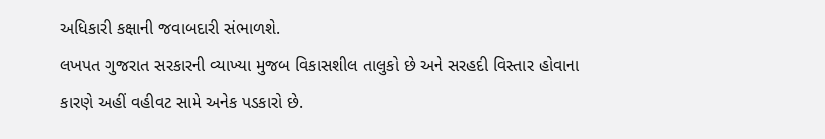અધિકારી કક્ષાની જવાબદારી સંભાળશે.
લખપત ગુજરાત સરકારની વ્યાખ્યા મુજબ વિકાસશીલ તાલુકો છે અને સરહદી વિસ્તાર હોવાના કારણે અહીં વહીવટ સામે અનેક પડકારો છે.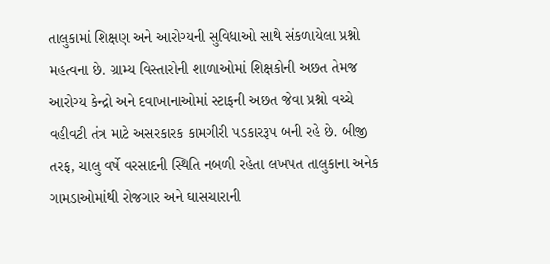તાલુકામાં શિક્ષણ અને આરોગ્યની સુવિધાઓ સાથે સંકળાયેલા પ્રશ્નો મહત્વના છે. ગ્રામ્ય વિસ્તારોની શાળાઓમાં શિક્ષકોની અછત તેમજ આરોગ્ય કેન્દ્રો અને દવાખાનાઓમાં સ્ટાફની અછત જેવા પ્રશ્નો વચ્ચે વહીવટી તંત્ર માટે અસરકારક કામગીરી પડકારરૂપ બની રહે છે. બીજી તરફ, ચાલુ વર્ષે વરસાદની સ્થિતિ નબળી રહેતા લખપત તાલુકાના અનેક ગામડાઓમાંથી રોજગાર અને ઘાસચારાની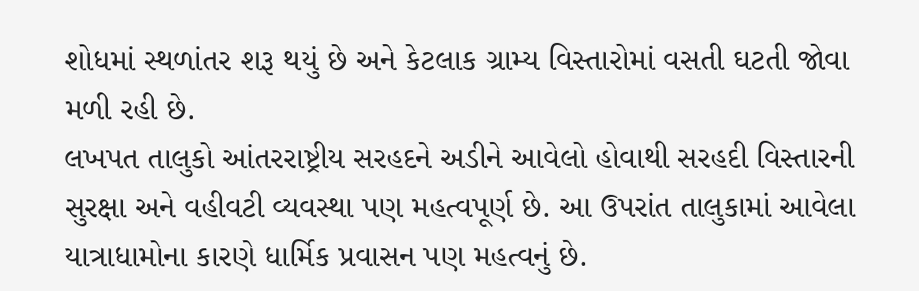શોધમાં સ્થળાંતર શરૂ થયું છે અને કેટલાક ગ્રામ્ય વિસ્તારોમાં વસતી ઘટતી જોવા મળી રહી છે.
લખપત તાલુકો આંતરરાષ્ટ્રીય સરહદને અડીને આવેલો હોવાથી સરહદી વિસ્તારની સુરક્ષા અને વહીવટી વ્યવસ્થા પણ મહત્વપૂર્ણ છે. આ ઉપરાંત તાલુકામાં આવેલા યાત્રાધામોના કારણે ધાર્મિક પ્રવાસન પણ મહત્વનું છે.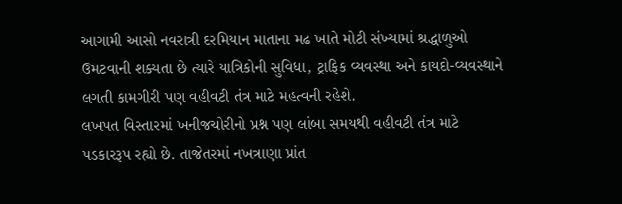આગામી આસો નવરાત્રી દરમિયાન માતાના મઢ ખાતે મોટી સંખ્યામાં શ્રદ્ધાળુઓ ઉમટવાની શક્યતા છે ત્યારે યાત્રિકોની સુવિધા, ટ્રાફિક વ્યવસ્થા અને કાયદો-વ્યવસ્થાને લગતી કામગીરી પણ વહીવટી તંત્ર માટે મહત્વની રહેશે.
લખપત વિસ્તારમાં ખનીજચોરીનો પ્રશ્ન પણ લાંબા સમયથી વહીવટી તંત્ર માટે પડકારરૂપ રહ્યો છે. તાજેતરમાં નખત્રાણા પ્રાંત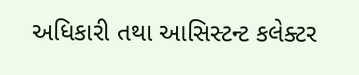અધિકારી તથા આસિસ્ટન્ટ કલેક્ટર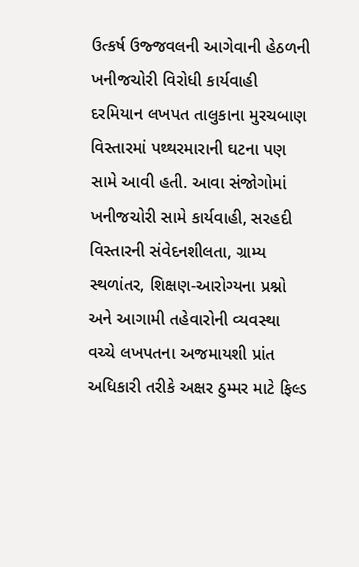ઉત્કર્ષ ઉજ્જવલની આગેવાની હેઠળની ખનીજચોરી વિરોધી કાર્યવાહી દરમિયાન લખપત તાલુકાના મુરચબાણ વિસ્તારમાં પથ્થરમારાની ઘટના પણ સામે આવી હતી. આવા સંજોગોમાં ખનીજચોરી સામે કાર્યવાહી, સરહદી વિસ્તારની સંવેદનશીલતા, ગ્રામ્ય સ્થળાંતર, શિક્ષણ-આરોગ્યના પ્રશ્નો અને આગામી તહેવારોની વ્યવસ્થા વચ્ચે લખપતના અજમાયશી પ્રાંત અધિકારી તરીકે અક્ષર ઠુમ્મર માટે ફિલ્ડ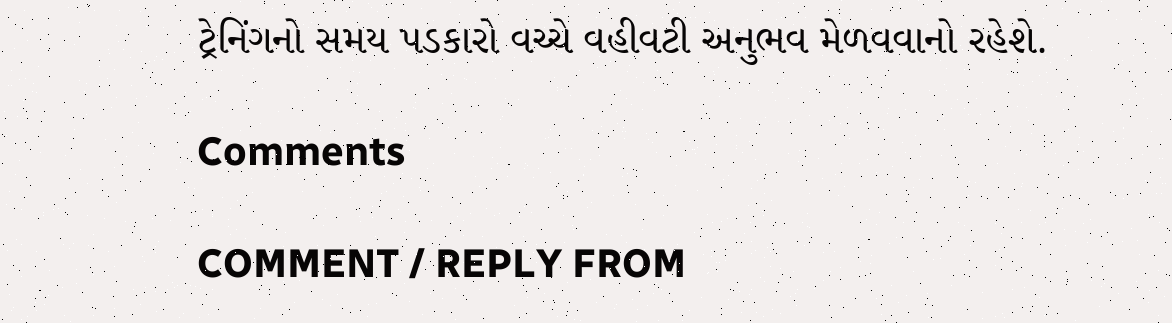ટ્રેનિંગનો સમય પડકારો વચ્ચે વહીવટી અનુભવ મેળવવાનો રહેશે.

Comments

COMMENT / REPLY FROM